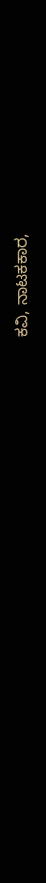ಕವಿ, ನಾಟಕಕಾರ,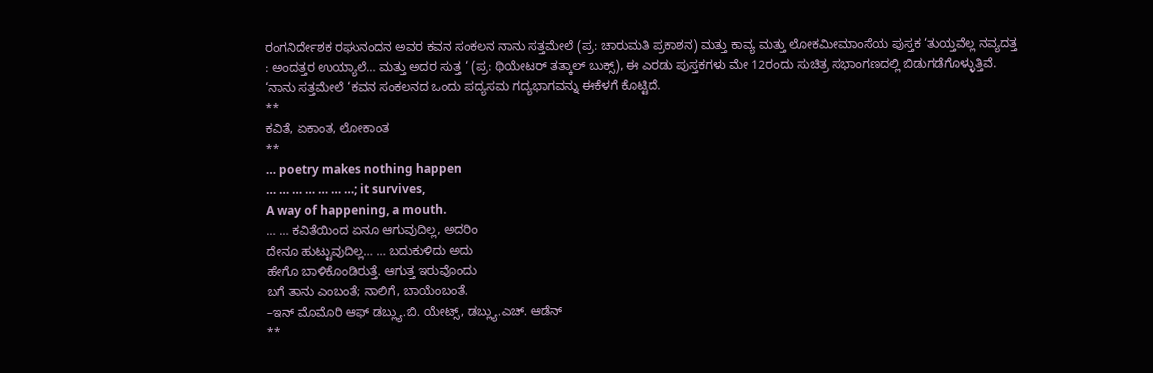ರಂಗನಿರ್ದೇಶಕ ರಘುನಂದನ ಅವರ ಕವನ ಸಂಕಲನ ನಾನು ಸತ್ತಮೇಲೆ (ಪ್ರ: ಚಾರುಮತಿ ಪ್ರಕಾಶನ) ಮತ್ತು ಕಾವ್ಯ ಮತ್ತು ಲೋಕಮೀಮಾಂಸೆಯ ಪುಸ್ತಕ ‘ತುಯ್ತವೆಲ್ಲ ನವ್ಯದತ್ತ : ಅಂದತ್ತರ ಉಯ್ಯಾಲೆ… ಮತ್ತು ಅದರ ಸುತ್ತ ‘ (ಪ್ರ: ಥಿಯೇಟರ್ ತತ್ಕಾಲ್ ಬುಕ್ಸ್), ಈ ಎರಡು ಪುಸ್ತಕಗಳು ಮೇ 12ರಂದು ಸುಚಿತ್ರ ಸಭಾಂಗಣದಲ್ಲಿ ಬಿಡುಗಡೆಗೊಳ್ಳುತ್ತಿವೆ.
‘ನಾನು ಸತ್ತಮೇಲೆ ‘ಕವನ ಸಂಕಲನದ ಒಂದು ಪದ್ಯಸಮ ಗದ್ಯಭಾಗವನ್ನು ಈಕೆಳಗೆ ಕೊಟ್ಟಿದೆ.
**
ಕವಿತೆ, ಏಕಾಂತ, ಲೋಕಾಂತ
**
… poetry makes nothing happen
… … … … … … …; it survives,
A way of happening, a mouth.
… … ಕವಿತೆಯಿಂದ ಏನೂ ಆಗುವುದಿಲ್ಲ, ಅದರಿಂ
ದೇನೂ ಹುಟ್ಟುವುದಿಲ್ಲ… … ಬದುಕುಳಿದು ಅದು
ಹೇಗೊ ಬಾಳಿಕೊಂಡಿರುತ್ತೆ. ಆಗುತ್ತ ಇರುವೊಂದು
ಬಗೆ ತಾನು ಎಂಬಂತೆ; ನಾಲಿಗೆ, ಬಾಯೆಂಬಂತೆ.
–ಇನ್ ಮೊಮೊರಿ ಆಫ್ ಡಬ್ಲ್ಯು.ಬಿ. ಯೇಟ್ಸ್, ಡಬ್ಲ್ಯು.ಎಚ್. ಆಡೆನ್
**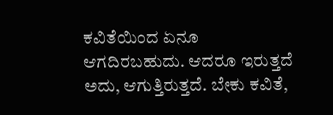ಕವಿತೆಯಿಂದ ಏನೂ ಆಗದಿರಬಹುದು. ಆದರೂ ಇರುತ್ತದೆ ಅದು, ಆಗುತ್ತಿರುತ್ತದೆ. ಬೇಕು ಕವಿತೆ,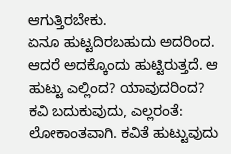ಆಗುತ್ತಿರಬೇಕು.
ಏನೂ ಹುಟ್ಟದಿರಬಹುದು ಅದರಿಂದ. ಆದರೆ ಅದಕ್ಕೊಂದು ಹುಟ್ಟಿರುತ್ತದೆ. ಆ ಹುಟ್ಟು ಎಲ್ಲಿಂದ? ಯಾವುದರಿಂದ?
ಕವಿ ಬದುಕುವುದು, ಎಲ್ಲರಂತೆ: ಲೋಕಾಂತವಾಗಿ. ಕವಿತೆ ಹುಟ್ಟುವುದು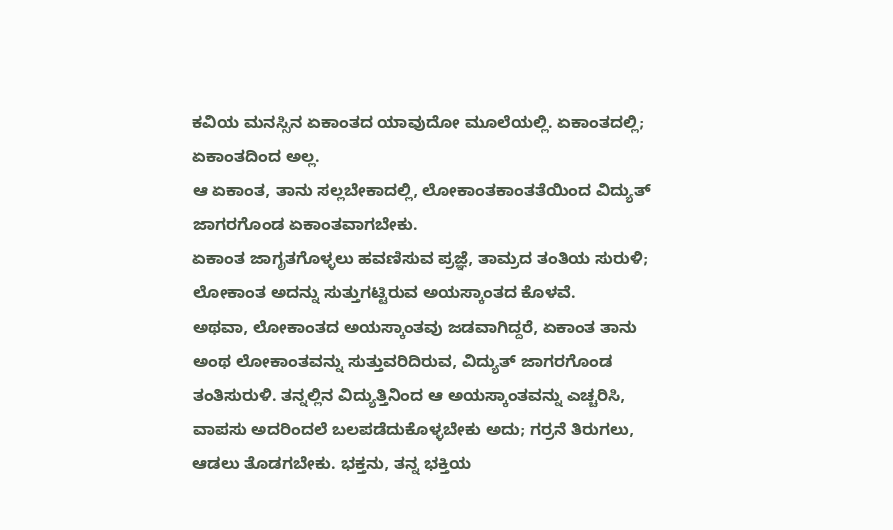ಕವಿಯ ಮನಸ್ಸಿನ ಏಕಾಂತದ ಯಾವುದೋ ಮೂಲೆಯಲ್ಲಿ. ಏಕಾಂತದಲ್ಲಿ; ಏಕಾಂತದಿಂದ ಅಲ್ಲ.
ಆ ಏಕಾಂತ, ತಾನು ಸಲ್ಲಬೇಕಾದಲ್ಲಿ, ಲೋಕಾಂತಕಾಂತತೆಯಿಂದ ವಿದ್ಯುತ್ ಜಾಗರಗೊಂಡ ಏಕಾಂತವಾಗಬೇಕು.
ಏಕಾಂತ ಜಾಗೃತಗೊಳ್ಳಲು ಹವಣಿಸುವ ಪ್ರಜ್ಞೆ, ತಾಮ್ರದ ತಂತಿಯ ಸುರುಳಿ; ಲೋಕಾಂತ ಅದನ್ನು ಸುತ್ತುಗಟ್ಟಿರುವ ಅಯಸ್ಕಾಂತದ ಕೊಳವೆ.
ಅಥವಾ, ಲೋಕಾಂತದ ಅಯಸ್ಕಾಂತವು ಜಡವಾಗಿದ್ದರೆ, ಏಕಾಂತ ತಾನು ಅಂಥ ಲೋಕಾಂತವನ್ನು ಸುತ್ತುವರಿದಿರುವ, ವಿದ್ಯುತ್ ಜಾಗರಗೊಂಡ ತಂತಿಸುರುಳಿ. ತನ್ನಲ್ಲಿನ ವಿದ್ಯುತ್ತಿನಿಂದ ಆ ಅಯಸ್ಕಾಂತವನ್ನು ಎಚ್ಚರಿಸಿ, ವಾಪಸು ಅದರಿಂದಲೆ ಬಲಪಡೆದುಕೊಳ್ಳಬೇಕು ಅದು; ಗರ್ರನೆ ತಿರುಗಲು, ಆಡಲು ತೊಡಗಬೇಕು. ಭಕ್ತನು, ತನ್ನ ಭಕ್ತಿಯ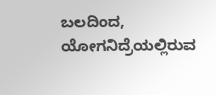ಬಲದಿಂದ, ಯೋಗನಿದ್ರೆಯಲ್ಲಿರುವ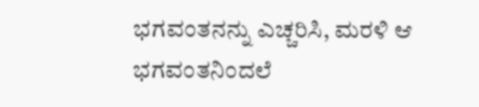ಭಗವಂತನನ್ನು ಎಚ್ಚರಿಸಿ, ಮರಳಿ ಆ ಭಗವಂತನಿಂದಲೆ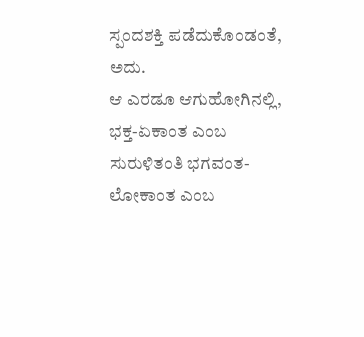ಸ್ಪಂದಶಕ್ತಿ ಪಡೆದುಕೊಂಡಂತೆ, ಅದು.
ಆ ಎರಡೂ ಆಗುಹೋಗಿನಲ್ಲಿ, ಭಕ್ತ-ಏಕಾಂತ ಎಂಬ ಸುರುಳಿತಂತಿ ಭಗವಂತ-ಲೋಕಾಂತ ಎಂಬ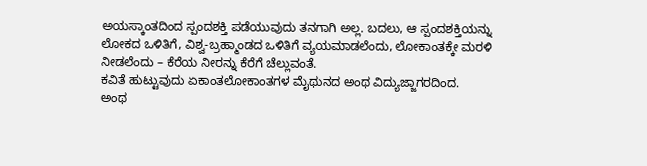ಅಯಸ್ಕಾಂತದಿಂದ ಸ್ಪಂದಶಕ್ತಿ ಪಡೆಯುವುದು ತನಗಾಗಿ ಅಲ್ಲ. ಬದಲು, ಆ ಸ್ಪಂದಶಕ್ತಿಯನ್ನು ಲೋಕದ ಒಳಿತಿಗೆ, ವಿಶ್ವ-ಬ್ರಹ್ಮಾಂಡದ ಒಳಿತಿಗೆ ವ್ಯಯಮಾಡಲೆಂದು, ಲೋಕಾಂತಕ್ಕೇ ಮರಳಿ ನೀಡಲೆಂದು – ಕೆರೆಯ ನೀರನ್ನು ಕೆರೆಗೆ ಚೆಲ್ಲುವಂತೆ.
ಕವಿತೆ ಹುಟ್ಟುವುದು ಏಕಾಂತಲೋಕಾಂತಗಳ ಮೈಥುನದ ಅಂಥ ವಿದ್ಯುಜ್ಜಾಗರದಿಂದ.
ಅಂಥ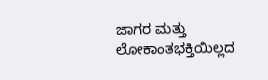ಜಾಗರ ಮತ್ತು ಲೋಕಾಂತಭಕ್ತಿಯಿಲ್ಲದ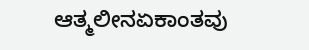ಆತ್ಮಲೀನಏಕಾಂತವು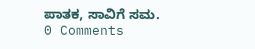ಪಾತಕ, ಸಾವಿಗೆ ಸಮ.
0 Comments